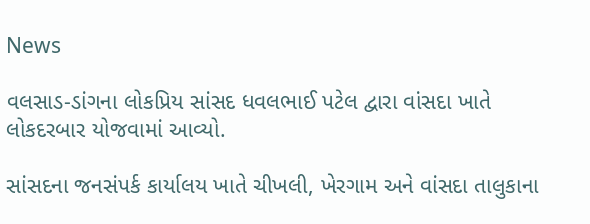News

વલસાડ-ડાંગના લોકપ્રિય સાંસદ ધવલભાઈ પટેલ દ્વારા વાંસદા ખાતે લોકદરબાર યોજવામાં આવ્યો.

સાંસદના જનસંપર્ક કાર્યાલય ખાતે ચીખલી, ખેરગામ અને વાંસદા તાલુકાના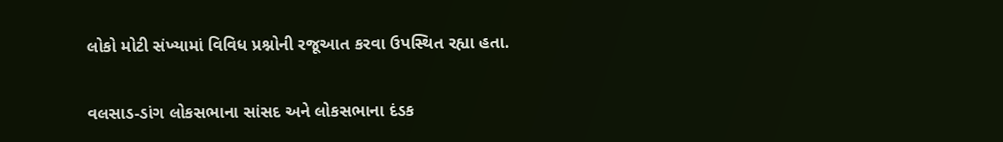લોકો મોટી સંખ્યામાં વિવિધ પ્રશ્નોની રજૂઆત કરવા ઉપસ્થિત રહ્યા હતા.

વલસાડ-ડાંગ લોકસભાના સાંસદ અને લોકસભાના દંડક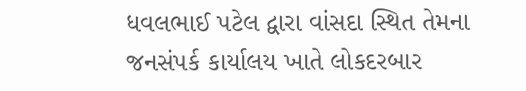ધવલભાઈ પટેલ દ્વારા વાંસદા સ્થિત તેમના જનસંપર્ક કાર્યાલય ખાતે લોકદરબાર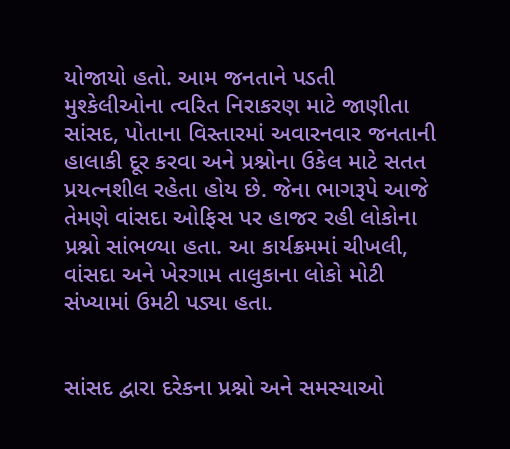યોજાયો હતો. આમ જનતાને પડતી મુશ્કેલીઓના ત્વરિત નિરાકરણ માટે જાણીતા સાંસદ, પોતાના વિસ્તારમાં અવારનવાર જનતાની હાલાકી દૂર કરવા અને પ્રશ્નોના ઉકેલ માટે સતત પ્રયત્નશીલ રહેતા હોય છે. જેના ભાગરૂપે આજે તેમણે વાંસદા ઓફિસ પર હાજર રહી લોકોના પ્રશ્નો સાંભળ્યા હતા. આ કાર્યક્રમમાં ચીખલી, વાંસદા અને ખેરગામ તાલુકાના લોકો મોટી સંખ્યામાં ઉમટી પડ્યા હતા.


સાંસદ દ્વારા દરેકના પ્રશ્નો અને સમસ્યાઓ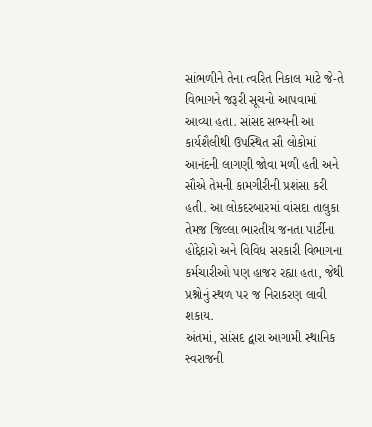સાંભળીને તેના ત્વરિત નિકાલ માટે જે-તે વિભાગને જરૂરી સૂચનો આપવામાં આવ્યા હતા. સાંસદ સભ્યની આ કાર્યશૈલીથી ઉપસ્થિત સૌ લોકોમાં આનંદની લાગણી જોવા મળી હતી અને સૌએ તેમની કામગીરીની પ્રશંસા કરી હતી. આ લોકદરબારમાં વાંસદા તાલુકા તેમજ જિલ્લા ભારતીય જનતા પાર્ટીના હોદ્દેદારો અને વિવિધ સરકારી વિભાગના કર્મચારીઓ પણ હાજર રહ્યા હતા, જેથી પ્રશ્નોનું સ્થળ પર જ નિરાકરણ લાવી શકાય.
અંતમાં, સાંસદ દ્વારા આગામી સ્થાનિક સ્વરાજની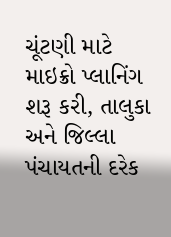ચૂંટણી માટે માઇક્રો પ્લાનિંગ શરૂ કરી, તાલુકા અને જિલ્લા પંચાયતની દરેક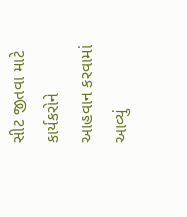સીટ જીતવા માટે કાર્યકરોને આહવાન કરવામાં આવ્યું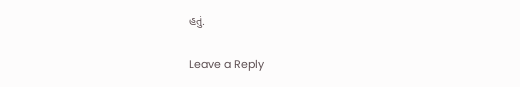હતું.

Leave a Reply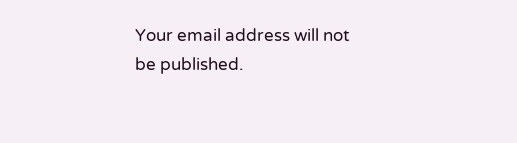Your email address will not be published.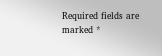Required fields are marked *